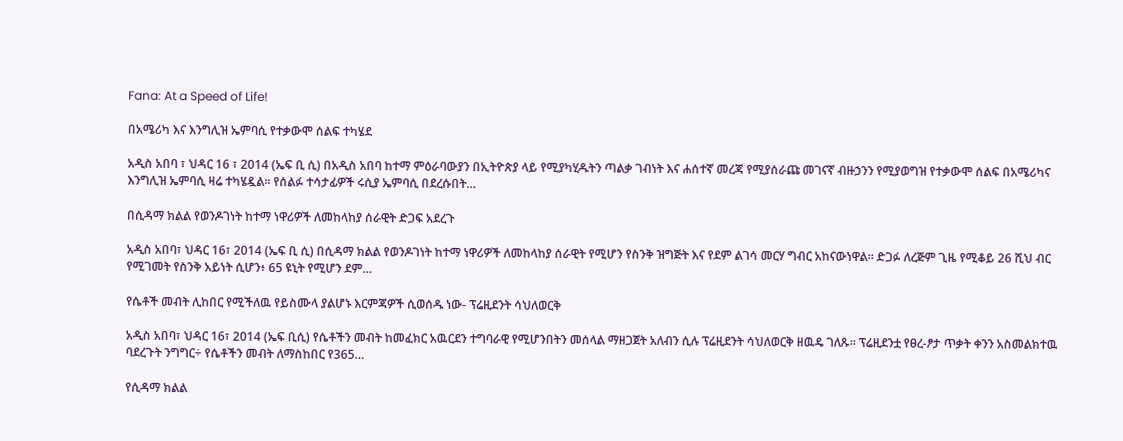Fana: At a Speed of Life!

በአሜሪካ እና እንግሊዝ ኤምባሲ የተቃውሞ ሰልፍ ተካሄደ

አዲስ አበባ ፣ ህዳር 16 ፣ 2014 (ኤፍ ቢ ሲ) በአዲስ አበባ ከተማ ምዕራባውያን በኢትዮጵያ ላይ የሚያካሂዱትን ጣልቃ ገብነት እና ሐሰተኛ መረጃ የሚያሰራጩ መገናኛ ብዙኃንን የሚያወግዝ የተቃውሞ ሰልፍ በአሜሪካና እንግሊዝ ኤምባሲ ዛሬ ተካሄዷል። የሰልፉ ተሳታፊዎች ሩሲያ ኤምባሲ በደረሱበት…

በሲዳማ ክልል የወንዶገነት ከተማ ነዋሪዎች ለመከላከያ ሰራዊት ድጋፍ አደረጉ

አዲስ አበባ፣ ህዳር 16፣ 2014 (ኤፍ ቢ ሲ) በሲዳማ ክልል የወንዶገነት ከተማ ነዋሪዎች ለመከላከያ ሰራዊት የሚሆን የስንቅ ዝግጅት እና የደም ልገሳ መርሃ ግብር አከናውነዋል፡፡ ድጋፉ ለረጅም ጊዜ የሚቆይ 26 ሺህ ብር የሚገመት የስንቅ አይነት ሲሆን፥ 65 ዩኒት የሚሆን ደም…

የሴቶች መብት ሊከበር የሚችለዉ የይስሙላ ያልሆኑ እርምጃዎች ሲወሰዱ ነው- ፕሬዚደንት ሳህለወርቅ

አዲስ አበባ፣ ህዳር 16፣ 2014 (ኤፍ ቢሲ) የሴቶችን መብት ከመፈክር አዉርደን ተግባራዊ የሚሆንበትን መሰላል ማዘጋጀት አለብን ሲሉ ፕሬዚደንት ሳህለወርቅ ዘዉዴ ገለጹ፡፡ ፕሬዚደንቷ የፀረ-ፆታ ጥቃት ቀንን አስመልክተዉ ባደረጉት ንግግር÷ የሴቶችን መብት ለማስከበር የ365…

የሲዳማ ክልል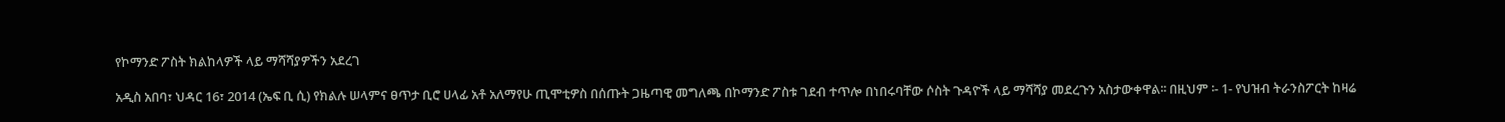የኮማንድ ፖስት ክልከላዎች ላይ ማሻሻያዎችን አደረገ

አዲስ አበባ፣ ህዳር 16፣ 2014 (ኤፍ ቢ ሲ) የክልሉ ሠላምና ፀጥታ ቢሮ ሀላፊ አቶ አለማየሁ ጢሞቲዎስ በሰጡት ጋዜጣዊ መግለጫ በኮማንድ ፖስቱ ገደብ ተጥሎ በነበሩባቸው ሶስት ጉዳዮች ላይ ማሻሻያ መደረጉን አስታውቀዋል፡፡ በዚህም ፡- 1- የህዝብ ትራንስፖርት ከዛሬ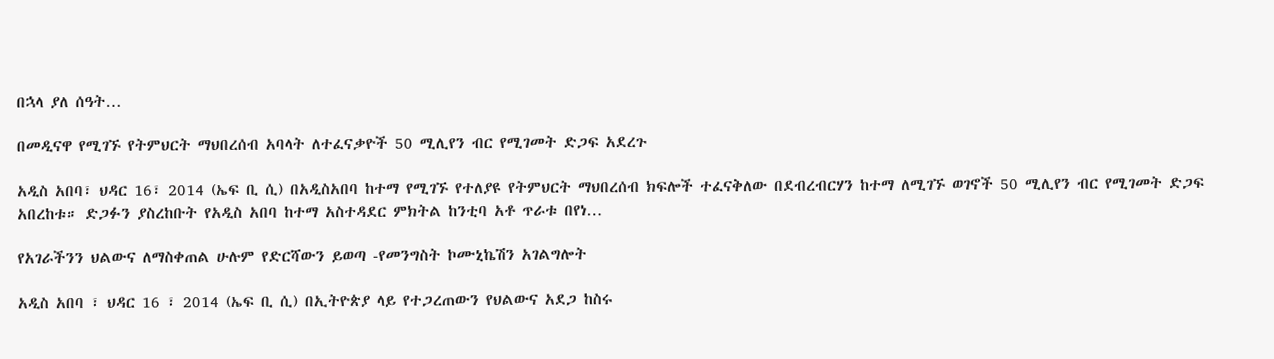በኋላ ያለ ሰዓት…

በመዲናዋ የሚገኙ የትምህርት ማህበረሰብ አባላት ለተፈናቃዮች 50 ሚሊየን ብር የሚገመት ድጋፍ አደረጉ

አዲስ አበባ፣ ህዳር 16፣ 2014 (ኤፍ ቢ ሲ) በአዲስአበባ ከተማ የሚገኙ የተለያዩ የትምህርት ማህበረሰብ ክፍሎች ተፈናቅለው በደብረብርሃን ከተማ ለሚገኙ ወገኖች 50 ሚሊየን ብር የሚገመት ድጋፍ አበረከቱ። ድጋፉን ያስረከቡት የአዲስ አበባ ከተማ አስተዳደር ምክትል ከንቲባ አቶ ጥራቱ በየነ…

የአገራችንን ህልውና ለማስቀጠል ሁሉም የድርሻውን ይወጣ -የመንግስት ኮሙኒኬሽን አገልግሎት

አዲስ አበባ ፣ ህዳር 16 ፣ 2014 (ኤፍ ቢ ሲ) በኢትዮጵያ ላይ የተጋረጠውን የህልውና አደጋ ከስሩ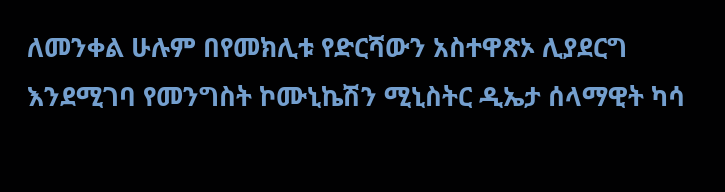ለመንቀል ሁሉም በየመክሊቱ የድርሻውን አስተዋጽኦ ሊያደርግ እንደሚገባ የመንግስት ኮሙኒኬሽን ሚኒስትር ዲኤታ ሰላማዊት ካሳ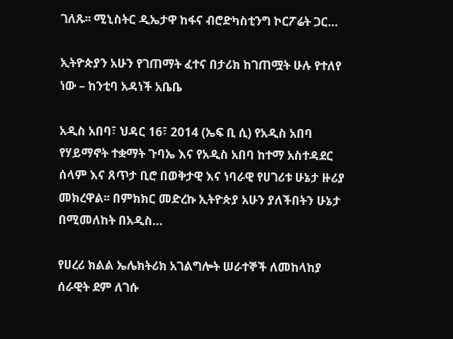ገለጹ፡፡ ሚኒስትር ዲኤታዋ ከፋና ብሮድካስቲንግ ኮርፖሬት ጋር…

ኢትዮጵያን አሁን የገጠማት ፈተና በታሪክ ከገጠሟት ሁሉ የተለየ ነው – ከንቲባ አዳነች አቤቤ

አዲስ አበባ፣ ህዳር 16፣ 2014 (ኤፍ ቢ ሲ) የአዲስ አበባ የሃይማኖት ተቋማት ጉባኤ እና የአዲስ አበባ ከተማ አስተዳደር ሰላም እና ጸጥታ ቢሮ በወቅታዊ እና ነባራዊ የሀገሪቱ ሁኔታ ዙሪያ መክረዋል፡፡ በምክክር መድረኩ ኢትዮጵያ አሁን ያለችበትን ሁኔታ በሚመለከት በአዲስ…

የሀረሪ ክልል ኤሌክትሪክ አገልግሎት ሠራተኞች ለመከላከያ ሰራዊት ደም ለገሱ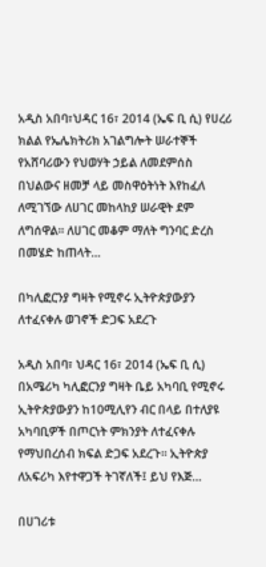አዲስ አበባ፣ህዳር 16፣ 2014 (ኤፍ ቢ ሲ) የሀረሪ ክልል የኤሌክትሪክ አገልግሎት ሠራተኞች የአሸባሪውን የህወሃት ኃይል ለመደምሰስ በህልውና ዘመቻ ላይ መስዋዕትነት እየከፈለ ለሚገኘው ለሀገር መከላከያ ሠራዊት ደም ለግሰዋል፡፡ ለሀገር መቆም ማለት ግንባር ድረስ በመሄድ ከጠላት…

በካሊፎርንያ ግዛት የሚኖሩ ኢትዮጵያውያን ለተፈናቀሉ ወገኖች ድጋፍ አደረጉ

አዲስ አበባ፣ ህዳር 16፣ 2014 (ኤፍ ቢ ሲ) በአሜሪካ ካሊፎርንያ ግዛት ቤይ አካባቢ የሚኖሩ ኢትዮጵያውያን ከ10ሚሊየን ብር በላይ በተለያዩ አካባቢዎች በጦርነት ምክንያት ለተፈናቀሉ የማህበረሰብ ክፍል ድጋፍ አደረጉ፡፡ ኢትዮጵያ ለአፍሪካ እየተዋጋች ትገኛለች፤ ይህ የእጅ…

በሀገሪቱ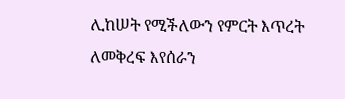ሊከሠት የሚችለውን የምርት እጥረት ለመቅረፍ እየሰራን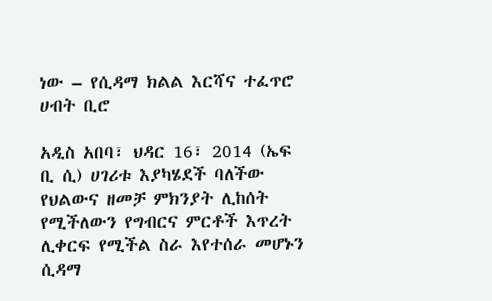ነው – የሲዳማ ክልል እርሻና ተፈጥሮ ሀብት ቢሮ

አዲስ አበባ፣ ህዳር 16፣ 2014 (ኤፍ ቢ ሲ) ሀገሪቱ እያካሄደች ባለችው የህልውና ዘመቻ ምክንያት ሊከሰት የሚችለውን የግብርና ምርቶች እጥረት ሊቀርፍ የሚችል ስራ እየተሰራ መሆኑን ሲዳማ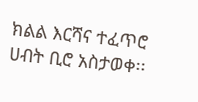ክልል እርሻና ተፈጥሮ ሀብት ቢሮ አስታወቀ፡፡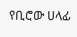የቢሮው ሀላፊ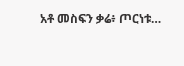አቶ መስፍን ቃሬ፥ ጦርነቱ…